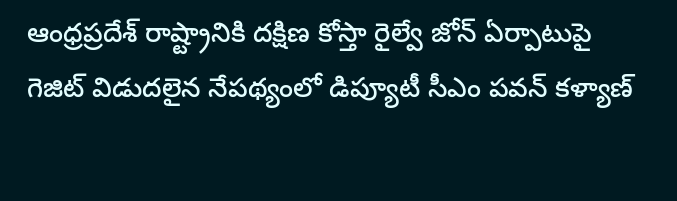ఆంధ్రప్రదేశ్ రాష్ట్రానికి దక్షిణ కోస్తా రైల్వే జోన్ ఏర్పాటుపై గెజిట్ విడుదలైన నేపథ్యంలో డిప్యూటీ సీఎం పవన్ కళ్యాణ్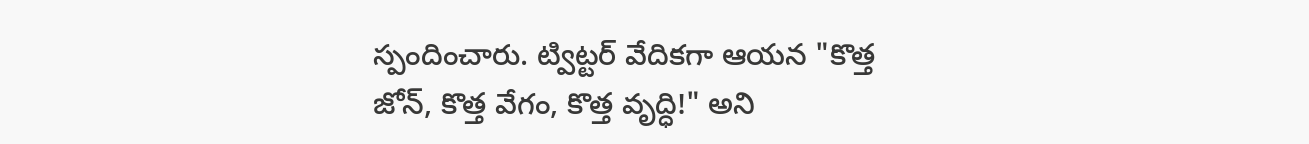స్పందించారు. ట్విట్టర్ వేదికగా ఆయన "కొత్త జోన్, కొత్త వేగం, కొత్త వృద్ధి!" అని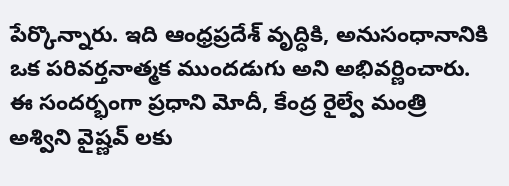పేర్కొన్నారు. ఇది ఆంధ్రప్రదేశ్ వృద్ధికి, అనుసంధానానికి ఒక పరివర్తనాత్మక ముందడుగు అని అభివర్ణించారు. ఈ సందర్భంగా ప్రధాని మోదీ, కేంద్ర రైల్వే మంత్రి అశ్విని వైష్ణవ్ లకు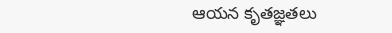ఆయన కృతజ్ఞతలు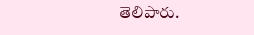తెలిపారు.